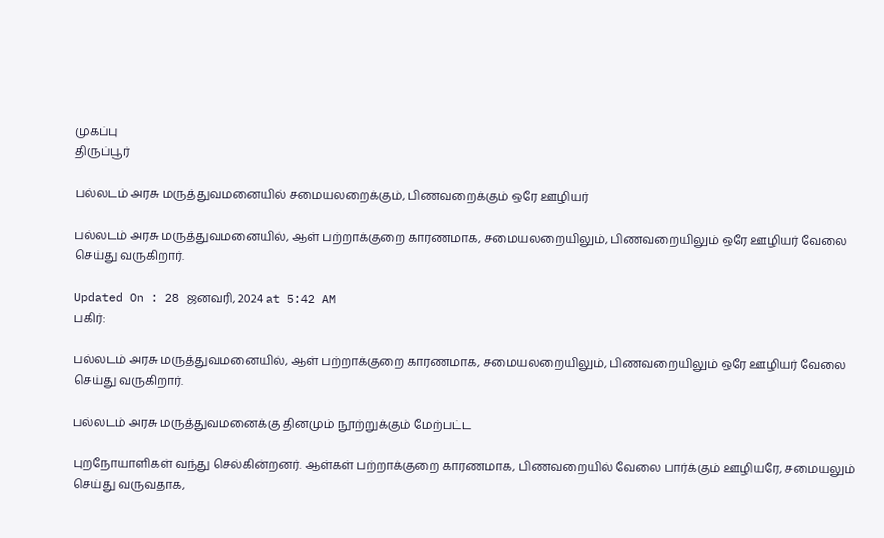முகப்பு
திருப்பூர்

பல்லடம் அரசு மருத்துவமனையில் சமையலறைக்கும், பிணவறைக்கும் ஒரே ஊழியர்

பல்லடம் அரசு மருத்துவமனையில், ஆள் பற்றாக்குறை காரணமாக, சமையலறையிலும், பிணவறையிலும் ஒரே ஊழியர் வேலை செய்து வருகிறார்.

Updated On : 28 ஜனவரி, 2024 at 5:42 AM
பகிர்:

பல்லடம் அரசு மருத்துவமனையில், ஆள் பற்றாக்குறை காரணமாக, சமையலறையிலும், பிணவறையிலும் ஒரே ஊழியர் வேலை செய்து வருகிறார்.

பல்லடம் அரசு மருத்துவமனைக்கு தினமும் நூற்றுக்கும் மேற்பட்ட

புறநோயாளிகள் வந்து செல்கின்றனர். ஆள்கள் பற்றாக்குறை காரணமாக, பிணவறையில் வேலை பார்க்கும் ஊழியரே, சமையலும் செய்து வருவதாக,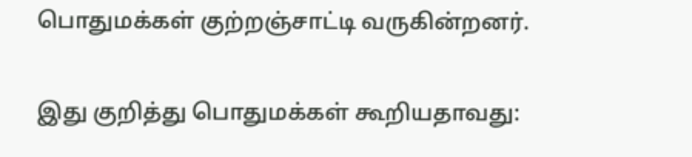பொதுமக்கள் குற்றஞ்சாட்டி வருகின்றனர்.

இது குறித்து பொதுமக்கள் கூறியதாவது: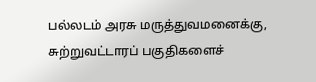பல்லடம் அரசு மருத்துவமனைக்கு, சுற்றுவட்டாரப் பகுதிகளைச்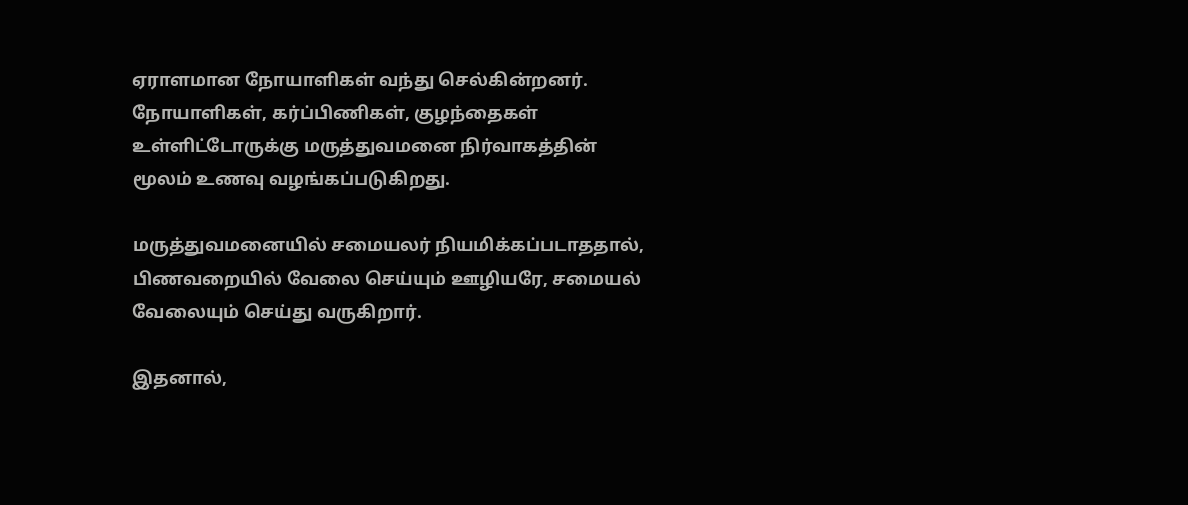ஏராளமான நோயாளிகள் வந்து செல்கின்றனர். நோயாளிகள், கர்ப்பிணிகள், குழந்தைகள் உள்ளிட்டோருக்கு மருத்துவமனை நிர்வாகத்தின் மூலம் உணவு வழங்கப்படுகிறது.

மருத்துவமனையில் சமையலர் நியமிக்கப்படாததால், பிணவறையில் வேலை செய்யும் ஊழியரே, சமையல் வேலையும் செய்து வருகிறார்.

இதனால்,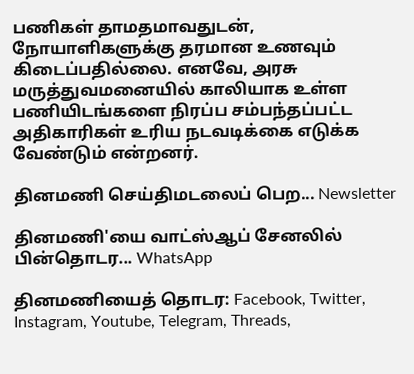பணிகள் தாமதமாவதுடன், நோயாளிகளுக்கு தரமான உணவும் கிடைப்பதில்லை. எனவே, அரசு மருத்துவமனையில் காலியாக உள்ள பணியிடங்களை நிரப்ப சம்பந்தப்பட்ட அதிகாரிகள் உரிய நடவடிக்கை எடுக்க வேண்டும் என்றனர்.

தினமணி செய்திமடலைப் பெற... Newsletter

தினமணி'யை வாட்ஸ்ஆப் சேனலில் பின்தொடர... WhatsApp

தினமணியைத் தொடர: Facebook, Twitter, Instagram, Youtube, Telegram, Threads,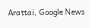Arattai, Google News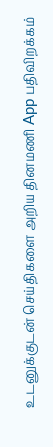உடனுக்குடன் செய்திகளை அறிய தினமணி App பதிவிறக்கம்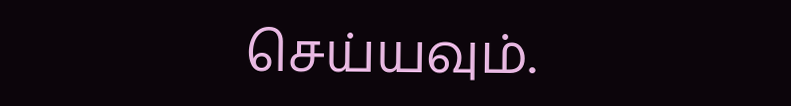செய்யவும்.